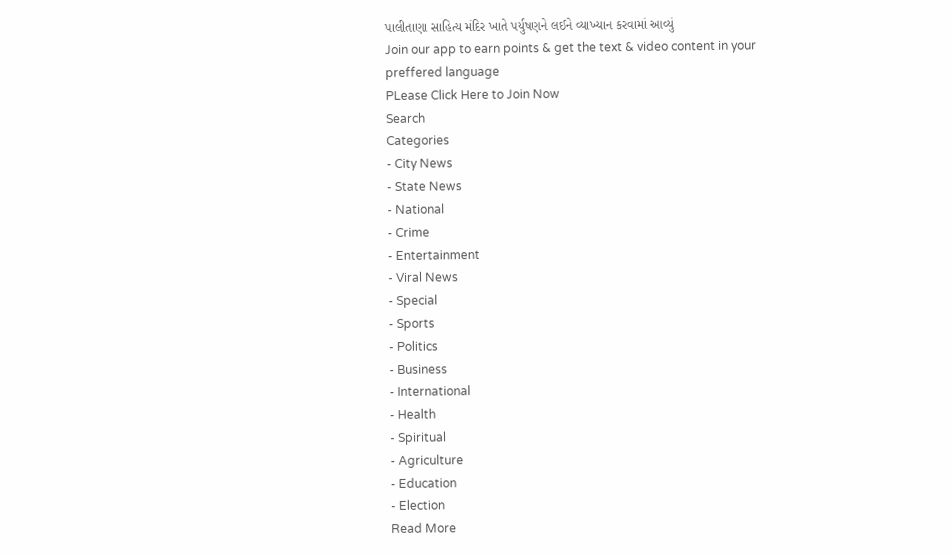પાલીતાણા સાહિત્ય મંદિર ખાતે પર્યુષણને લઈને વ્યાખ્યાન કરવામાં આવ્યું
Join our app to earn points & get the text & video content in your preffered language
PLease Click Here to Join Now
Search
Categories
- City News
- State News
- National
- Crime
- Entertainment
- Viral News
- Special
- Sports
- Politics
- Business
- International
- Health
- Spiritual
- Agriculture
- Education
- Election
Read More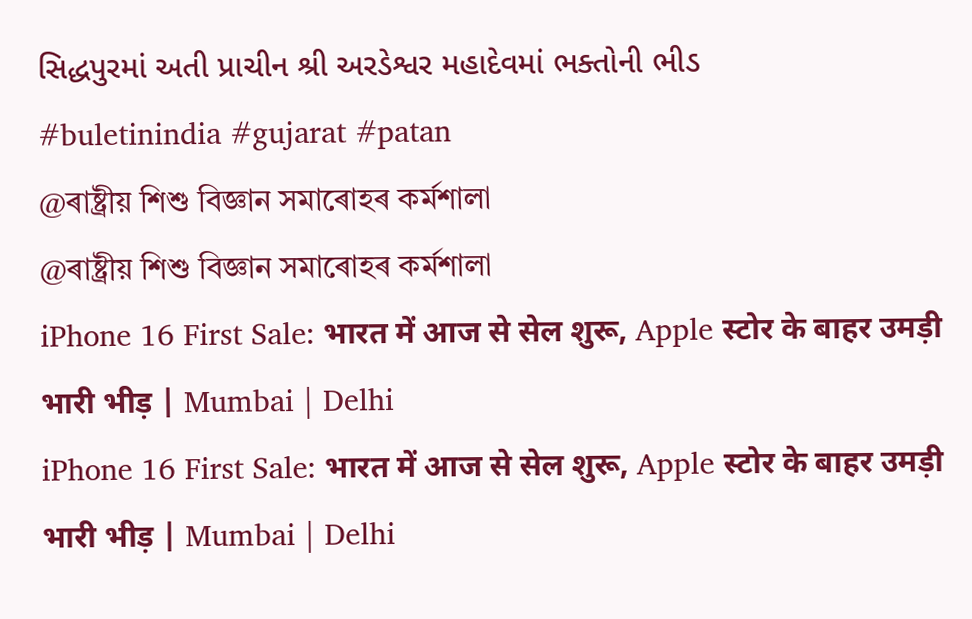સિદ્ધપુરમાં અતી પ્રાચીન શ્રી અરડેશ્વર મહાદેવમાં ભક્તોની ભીડ
#buletinindia #gujarat #patan
@ৰাষ্ট্ৰীয় শিশু বিজ্ঞান সমাৰোহৰ কৰ্মশালা
@ৰাষ্ট্ৰীয় শিশু বিজ্ঞান সমাৰোহৰ কৰ্মশালা
iPhone 16 First Sale: भारत में आज से सेल शुरू, Apple स्टोर के बाहर उमड़ी भारी भीड़ | Mumbai | Delhi
iPhone 16 First Sale: भारत में आज से सेल शुरू, Apple स्टोर के बाहर उमड़ी भारी भीड़ | Mumbai | Delhi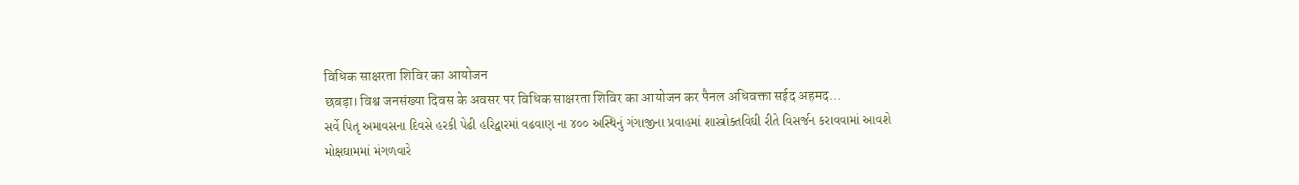विधिक साक्षरता शिविर का आयोजन
छबड़ा। विश्व जनसंख्या दिवस के अवसर पर विधिक साक्षरता शिविर का आयोजन कर पैनल अधिवक्ता सईद अहमद...
સર્વે પિતૃ અમાવસના દિવસે હરકી પેઢી હરિદ્વારમાં વઢવાણ ના ૪૦૦ અસ્થિનું ગંગાજીના પ્રવાહમાં શાસ્ત્રોક્તવિઘી રીતે વિસર્જન કરાવવામાં આવશે
મોક્ષઘામમાં મંગળવારે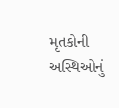મૃતકોની અસ્થિઓનું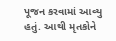પૂજન કરવામાં આવ્યુ હતું. આથી મૃતકોને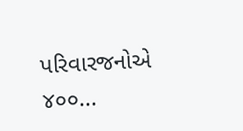પરિવારજનોએ ૪૦૦...